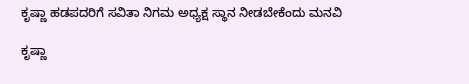ಕೃಷ್ಣಾ ಹಡಪದರಿಗೆ ಸವಿತಾ ನಿಗಮ ಅಧ್ಯಕ್ಷ ಸ್ಥಾನ ನೀಡಬೇಕೆಂದು ಮನವಿ

ಕೃಷ್ಣಾ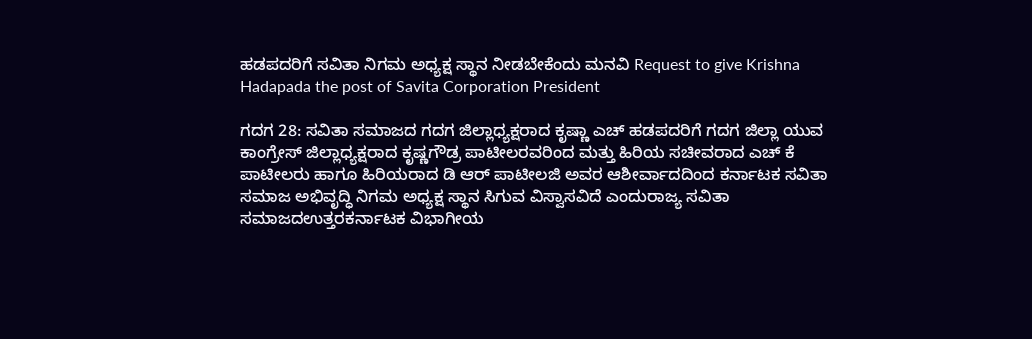ಹಡಪದರಿಗೆ ಸವಿತಾ ನಿಗಮ ಅಧ್ಯಕ್ಷ ಸ್ಥಾನ ನೀಡಬೇಕೆಂದು ಮನವಿ Request to give Krishna Hadapada the post of Savita Corporation President

ಗದಗ 28: ಸವಿತಾ ಸಮಾಜದ ಗದಗ ಜಿಲ್ಲಾಧ್ಯಕ್ಷರಾದ ಕೃಷ್ಣಾ ಎಚ್ ಹಡಪದರಿಗೆ ಗದಗ ಜಿಲ್ಲಾ ಯುವ ಕಾಂಗ್ರೇಸ್ ಜಿಲ್ಲಾಧ್ಯಕ್ಷರಾದ ಕೃಷ್ಣಗೌಡ್ರ ಪಾಟೀಲರವರಿಂದ ಮತ್ತು ಹಿರಿಯ ಸಚೀವರಾದ ಎಚ್ ಕೆ ಪಾಟೀಲರು ಹಾಗೂ ಹಿರಿಯರಾದ ಡಿ ಆರ್ ಪಾಟೀಲಜಿ ಅವರ ಆಶೀರ್ವಾದದಿಂದ ಕರ್ನಾಟಕ ಸವಿತಾ ಸಮಾಜ ಅಭಿವೃದ್ಧಿ ನಿಗಮ ಅಧ್ಯಕ್ಷ ಸ್ಥಾನ ಸಿಗುವ ವಿಸ್ವಾಸವಿದೆ ಎಂದುರಾಜ್ಯ ಸವಿತಾ ಸಮಾಜದಉತ್ತರಕರ್ನಾಟಕ ವಿಭಾಗೀಯ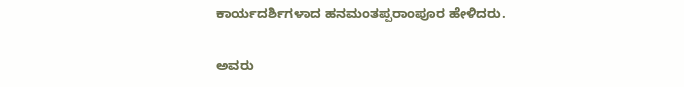ಕಾರ್ಯದರ್ಶಿಗಳಾದ ಹನಮಂತಪ್ಪರಾಂಪೂರ ಹೇಳಿದರು.

ಅವರು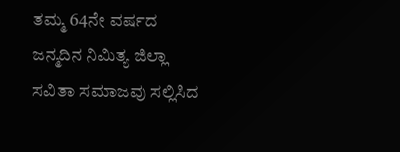ತಮ್ಮ 64ನೇ ವರ್ಷದ ಜನ್ಮದಿನ ನಿಮಿತ್ಯ ಜಿಲ್ಲಾ ಸವಿತಾ ಸಮಾಜವು ಸಲ್ಲಿಸಿದ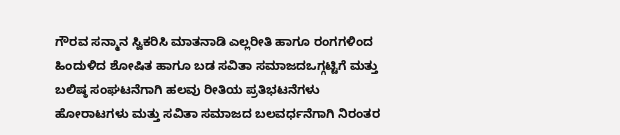ಗೌರವ ಸನ್ಮಾನ ಸ್ವಿಕರಿಸಿ ಮಾತನಾಡಿ ಎಲ್ಲರೀತಿ ಹಾಗೂ ರಂಗಗಳಿಂದ ಹಿಂದುಳಿದ ಶೋಷಿತ ಹಾಗೂ ಬಡ ಸವಿತಾ ಸಮಾಜದಒಗ್ಗಟ್ಟಿಗೆ ಮತ್ತು ಬಲಿಷ್ಠ ಸಂಘಟನೆಗಾಗಿ ಹಲವು ರೀತಿಯ ಪ್ರತಿಭಟನೆಗಳು ಹೋರಾಟಗಳು ಮತ್ತು ಸವಿತಾ ಸಮಾಜದ ಬಲವರ್ಧನೆಗಾಗಿ ನಿರಂತರ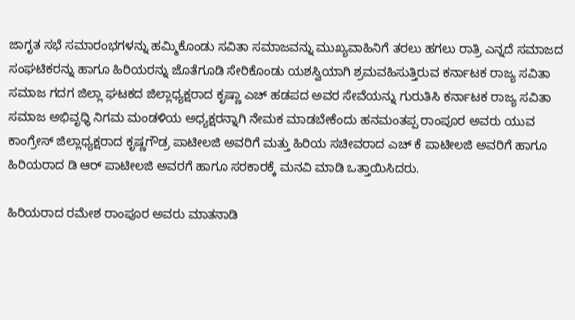ಜಾಗೃತ ಸಭೆ ಸಮಾರಂಭಗಳನ್ನು ಹಮ್ಮಿಕೊಂಡು ಸವಿತಾ ಸಮಾಜವನ್ನು ಮುಖ್ಯವಾಹಿನಿಗೆ ತರಲು ಹಗಲು ರಾತ್ರಿ ಎನ್ನದೆ ಸಮಾಜದ ಸಂಘಟಿಕರನ್ನು ಹಾಗೂ ಹಿರಿಯರನ್ನು ಜೊತೆಗೂಡಿ ಸೇರಿಕೊಂಡು ಯಶಸ್ವಿಯಾಗಿ ಶ್ರಮವಹಿಸುತ್ತಿರುವ ಕರ್ನಾಟಕ ರಾಜ್ಯ ಸವಿತಾ ಸಮಾಜ ಗದಗ ಜಿಲ್ಲಾ ಘಟಕದ ಜಿಲ್ಲಾಧ್ಯಕ್ಷರಾದ ಕೃಷ್ಣಾ ಎಚ್ ಹಡಪದ ಅವರ ಸೇವೆಯನ್ನು ಗುರುತಿಸಿ ಕರ್ನಾಟಕ ರಾಜ್ಯ ಸವಿತಾ ಸಮಾಜ ಅಭಿವೃಧ್ಧಿ ನಿಗಮ ಮಂಡಳಿಯ ಅಧ್ಯಕ್ಷರನ್ನಾಗಿ ನೇಮಕ ಮಾಡಬೇಕೆಂದು ಹನಮಂತಪ್ಪ ರಾಂಪೂರ ಅವರು ಯುವ ಕಾಂಗ್ರೇಸ್ ಜಿಲ್ಲಾಧ್ಯಕ್ಷರಾದ ಕೃಷ್ಣಗೌಡ್ರ ಪಾಟೀಲಜಿ ಅವರಿಗೆ ಮತ್ತು ಹಿರಿಯ ಸಚೀವರಾದ ಎಚ್ ಕೆ ಪಾಟೀಲಜಿ ಅವರಿಗೆ ಹಾಗೂ ಹಿರಿಯರಾದ ಡಿ ಆರ್ ಪಾಟೀಲಜಿ ಅವರಗೆ ಹಾಗೂ ಸರಕಾರಕ್ಕೆ ಮನವಿ ಮಾಡಿ ಒತ್ತಾಯಿಸಿದರು.

ಹಿರಿಯರಾದ ರಮೇಶ ರಾಂಪೂರ ಅವರು ಮಾತನಾಡಿ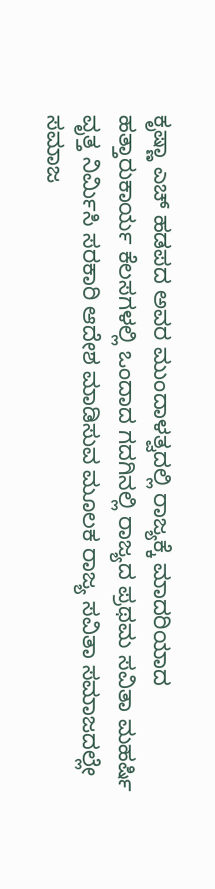ಕೃಷ್ಣಾ ಎಚ್ ಹಡಪದ ಅವರ ಮುಂದಾಳತ್ವದಲ್ಲಿ ರಾಜ್ಯಕ್ಕೆ ಮಾದರಿಯಾದ ಹತ್ತಾರುಕಾರ್ಯ ಕೆಲಸಗಳಲ್ಲಿ ಒಂದಾದ ಗದಗಿನಲ್ಲಿ ರಾಜ್ಯದ ಪ್ರಥಮ ಸವಿತಾ ಮಹರ್ಷಿ ವೃತ್ತ ನಿರ್ಮಿಸಿ ಸರಕಾರಿ ಆದೇಶ ಮಾಡಿಸುವ ಮೂಲಕ ರಾಜ್ಯ ಸವಿತಾ ಸಮಾಜದಲ್ಲೇ ಸಮಾಜ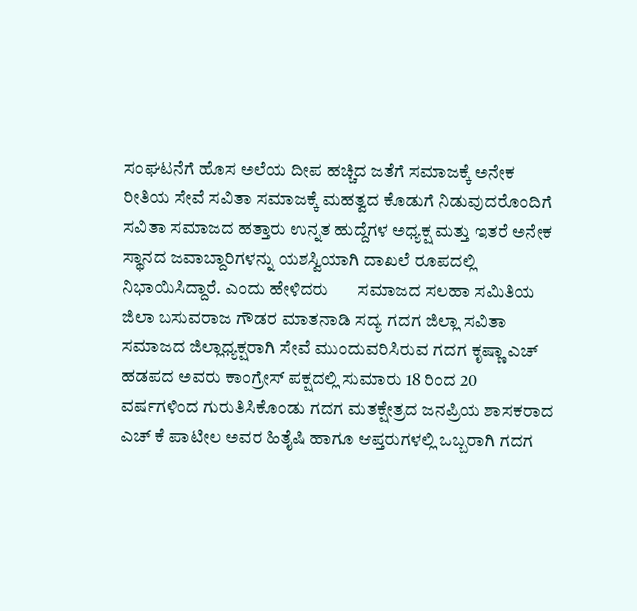ಸಂಘಟನೆಗೆ ಹೊಸ ಅಲೆಯ ದೀಪ ಹಚ್ಚಿದ ಜತೆಗೆ ಸಮಾಜಕ್ಕೆ ಅನೇಕ ರೀತಿಯ ಸೇವೆ ಸವಿತಾ ಸಮಾಜಕ್ಕೆ ಮಹತ್ವದ ಕೊಡುಗೆ ನಿಡುವುದರೊಂದಿಗೆ ಸವಿತಾ ಸಮಾಜದ ಹತ್ತಾರು ಉನ್ನತ ಹುದ್ದೆಗಳ ಅಧ್ಯಕ್ಷ ಮತ್ತು ಇತರೆ ಅನೇಕ ಸ್ಥಾನದ ಜವಾಬ್ದಾರಿಗಳನ್ನು ಯಶಸ್ವಿಯಾಗಿ ದಾಖಲೆ ರೂಪದಲ್ಲಿ ನಿಭಾಯಿಸಿದ್ದಾರೆ. ಎಂದು ಹೇಳಿದರು       ಸಮಾಜದ ಸಲಹಾ ಸಮಿತಿಯ ಜಿಲಾ ಬಸುವರಾಜ ಗೌಡರ ಮಾತನಾಡಿ ಸದ್ಯ ಗದಗ ಜಿಲ್ಲಾ ಸವಿತಾ ಸಮಾಜದ ಜಿಲ್ಲಾಧ್ಯಕ್ಷರಾಗಿ ಸೇವೆ ಮುಂದುವರಿಸಿರುವ ಗದಗ ಕೃಷ್ಣಾ ಎಚ್ ಹಡಪದ ಅವರು ಕಾಂಗ್ರೇಸ್ ಪಕ್ಷದಲ್ಲಿ ಸುಮಾರು 18 ರಿಂದ 20 ವರ್ಷಗಳಿಂದ ಗುರುತಿಸಿಕೊಂಡು ಗದಗ ಮತಕ್ಷೇತ್ರದ ಜನಪ್ರಿಯ ಶಾಸಕರಾದ ಎಚ್ ಕೆ ಪಾಟೀಲ ಅವರ ಹಿತೈಷಿ ಹಾಗೂ ಆಪ್ತರುಗಳಲ್ಲಿ ಒಬ್ಬರಾಗಿ ಗದಗ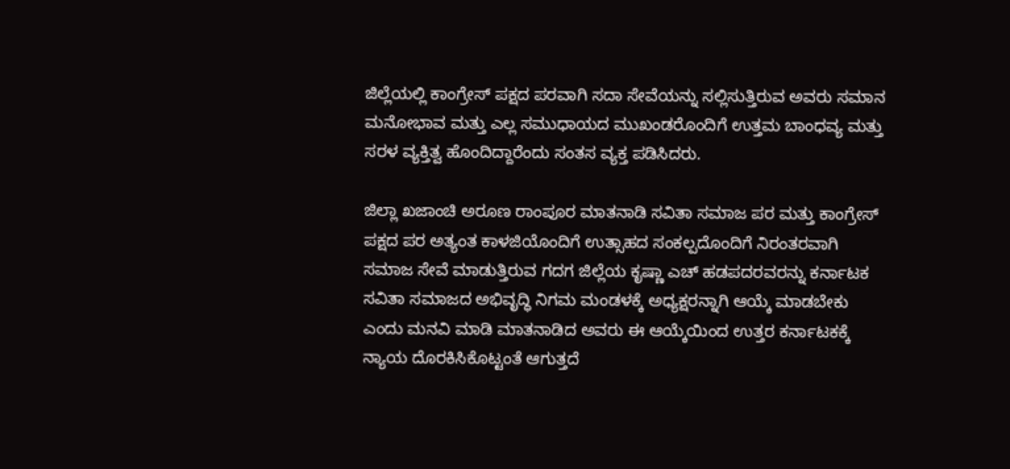ಜಿಲ್ಲೆಯಲ್ಲಿ ಕಾಂಗ್ರೇಸ್ ಪಕ್ಷದ ಪರವಾಗಿ ಸದಾ ಸೇವೆಯನ್ನು ಸಲ್ಲಿಸುತ್ತಿರುವ ಅವರು ಸಮಾನ ಮನೋಭಾವ ಮತ್ತು ಎಲ್ಲ ಸಮುಧಾಯದ ಮುಖಂಡರೊಂದಿಗೆ ಉತ್ತಮ ಬಾಂಧವ್ಯ ಮತ್ತು ಸರಳ ವ್ಯಕ್ತಿತ್ವ ಹೊಂದಿದ್ದಾರೆಂದು ಸಂತಸ ವ್ಯಕ್ತ ಪಡಿಸಿದರು.

ಜಿಲ್ಲಾ ಖಜಾಂಚಿ ಅರೂಣ ರಾಂಪೂರ ಮಾತನಾಡಿ ಸವಿತಾ ಸಮಾಜ ಪರ ಮತ್ತು ಕಾಂಗ್ರೇಸ್ ಪಕ್ಷದ ಪರ ಅತ್ಯಂತ ಕಾಳಜಿಯೊಂದಿಗೆ ಉತ್ಸಾಹದ ಸಂಕಲ್ಪದೊಂದಿಗೆ ನಿರಂತರವಾಗಿ ಸಮಾಜ ಸೇವೆ ಮಾಡುತ್ತಿರುವ ಗದಗ ಜಿಲ್ಲೆಯ ಕೃಷ್ಣಾ ಎಚ್ ಹಡಪದರವರನ್ನು ಕರ್ನಾಟಕ ಸವಿತಾ ಸಮಾಜದ ಅಭಿವೃದ್ಧಿ ನಿಗಮ ಮಂಡಳಕ್ಕೆ ಅಧ್ಯಕ್ಷರನ್ನಾಗಿ ಆಯ್ಕೆ ಮಾಡಬೇಕು ಎಂದು ಮನವಿ ಮಾಡಿ ಮಾತನಾಡಿದ ಅವರು ಈ ಆಯ್ಕೆಯಿಂದ ಉತ್ತರ ಕರ್ನಾಟಕಕ್ಕೆ ನ್ಯಾಯ ದೊರಕಿಸಿಕೊಟ್ಟಂತೆ ಆಗುತ್ತದೆ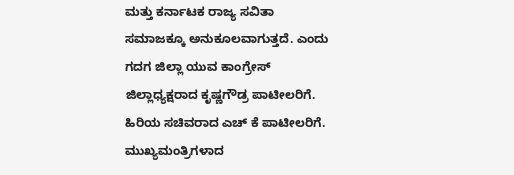ಮತ್ತು ಕರ್ನಾಟಕ ರಾಜ್ಯ ಸವಿತಾ ಸಮಾಜಕ್ಕೂ ಅನುಕೂಲವಾಗುತ್ತದೆ. ಎಂದು ಗದಗ ಜಿಲ್ಲಾ ಯುವ ಕಾಂಗ್ರೇಸ್ ಜಿಲ್ಲಾಧ್ಯಕ್ಷರಾದ ಕೃಷ್ಣಗೌಡ್ರ ಪಾಟೀಲರಿಗೆ. ಹಿರಿಯ ಸಚಿವರಾದ ಎಚ್ ಕೆ ಪಾಟೀಲರಿಗೆ. ಮುಖ್ಯಮಂತ್ರಿಗಳಾದ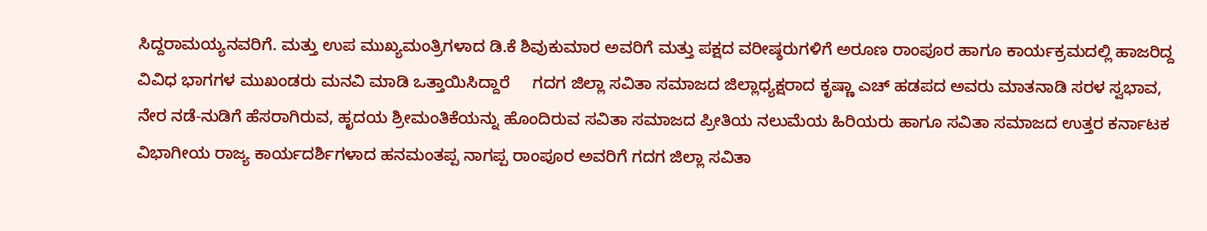ಸಿದ್ದರಾಮಯ್ಯನವರಿಗೆ. ಮತ್ತು ಉಪ ಮುಖ್ಯಮಂತ್ರಿಗಳಾದ ಡಿ.ಕೆ ಶಿವುಕುಮಾರ ಅವರಿಗೆ ಮತ್ತು ಪಕ್ಷದ ವರೀಷ್ಠರುಗಳಿಗೆ ಅರೂಣ ರಾಂಪೂರ ಹಾಗೂ ಕಾರ್ಯಕ್ರಮದಲ್ಲಿ ಹಾಜರಿದ್ದ ವಿವಿಧ ಭಾಗಗಳ ಮುಖಂಡರು ಮನವಿ ಮಾಡಿ ಒತ್ತಾಯಿಸಿದ್ದಾರೆ     ಗದಗ ಜಿಲ್ಲಾ ಸವಿತಾ ಸಮಾಜದ ಜಿಲ್ಲಾಧ್ಯಕ್ಷರಾದ ಕೃಷ್ಣಾ ಎಚ್ ಹಡಪದ ಅವರು ಮಾತನಾಡಿ ಸರಳ ಸ್ವಭಾವ, ನೇರ ನಡೆ-ನುಡಿಗೆ ಹೆಸರಾಗಿರುವ, ಹೃದಯ ಶ್ರೀಮಂತಿಕೆಯನ್ನು ಹೊಂದಿರುವ ಸವಿತಾ ಸಮಾಜದ ಪ್ರೀತಿಯ ನಲುಮೆಯ ಹಿರಿಯರು ಹಾಗೂ ಸವಿತಾ ಸಮಾಜದ ಉತ್ತರ ಕರ್ನಾಟಕ ವಿಭಾಗೀಯ ರಾಜ್ಯ ಕಾರ್ಯದರ್ಶಿಗಳಾದ ಹನಮಂತಪ್ಪ ನಾಗಪ್ಪ ರಾಂಪೂರ ಅವರಿಗೆ ಗದಗ ಜಿಲ್ಲಾ ಸವಿತಾ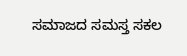ಸಮಾಜದ ಸಮಸ್ತ ಸಕಲ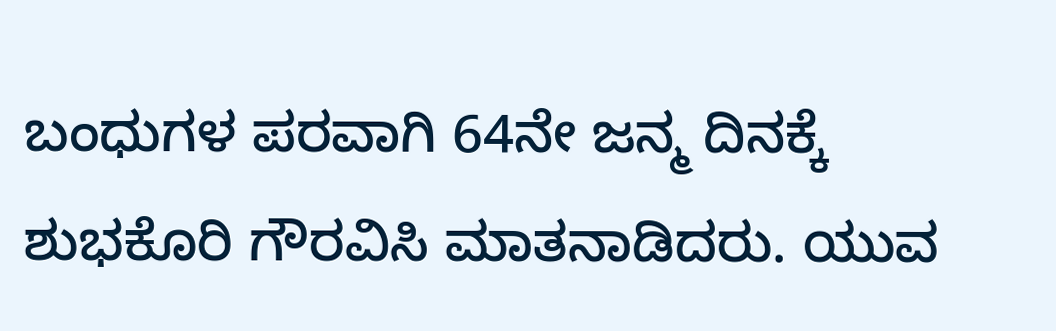ಬಂಧುಗಳ ಪರವಾಗಿ 64ನೇ ಜನ್ಮ ದಿನಕ್ಕೆ ಶುಭಕೊರಿ ಗೌರವಿಸಿ ಮಾತನಾಡಿದರು. ಯುವ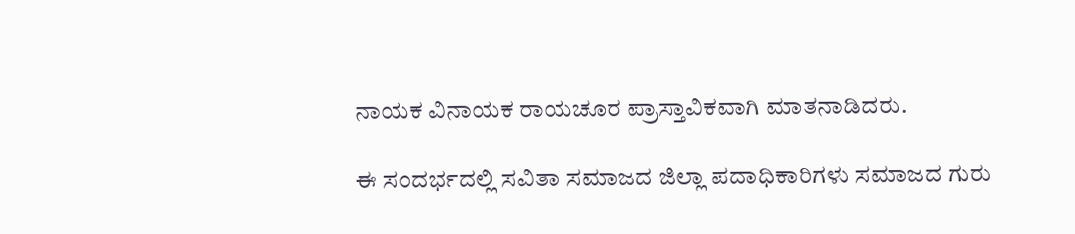ನಾಯಕ ವಿನಾಯಕ ರಾಯಚೂರ ಪ್ರಾಸ್ತಾವಿಕವಾಗಿ ಮಾತನಾಡಿದರು.

ಈ ಸಂದರ್ಭದಲ್ಲಿ ಸವಿತಾ ಸಮಾಜದ ಜಿಲ್ಲಾ ಪದಾಧಿಕಾರಿಗಳು ಸಮಾಜದ ಗುರು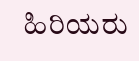ಹಿರಿಯರು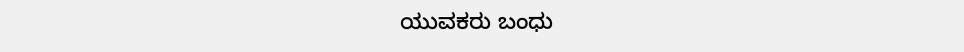ಯುವಕರು ಬಂಧು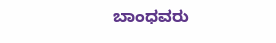ಬಾಂಧವರು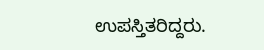ಉಪಸ್ತಿತರಿದ್ದರು.